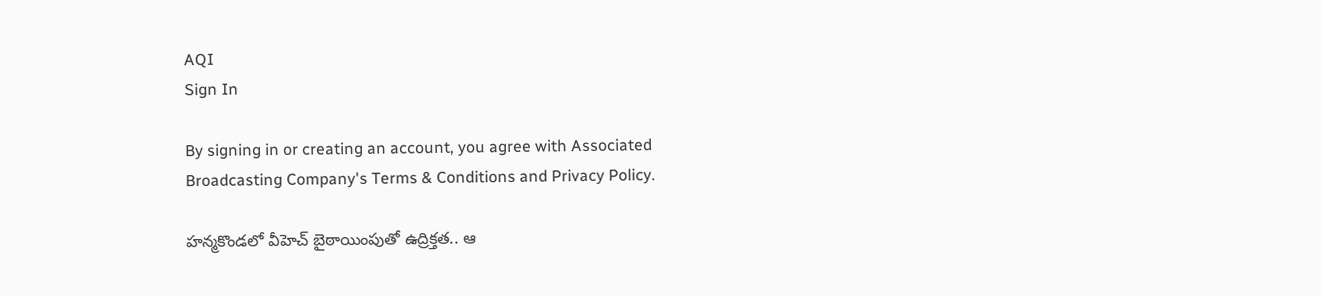AQI
Sign In

By signing in or creating an account, you agree with Associated Broadcasting Company's Terms & Conditions and Privacy Policy.

హన్మకొండలో వీహెచ్‌ బైఠాయింపుతో ఉద్రిక్తత.. ఆ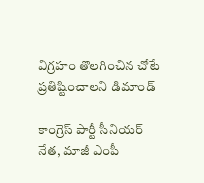విగ్రహం తొలగించిన చోటే ప్రతిష్టించాలని డిమాండ్‌

కాంగ్రెస్‌ పార్టీ సీనియర్‌ నేత, మాజీ ఎంపీ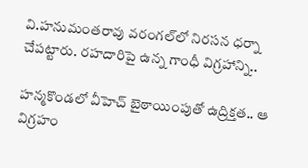వి.హనుమంతరావు వరంగల్‌లో నిరసన ధర్నా చేపట్టారు. రహదారిపై ఉన్న గాంధీ విగ్రహాన్ని..

హన్మకొండలో వీహెచ్‌ బైఠాయింపుతో ఉద్రిక్తత.. ఆ విగ్రహం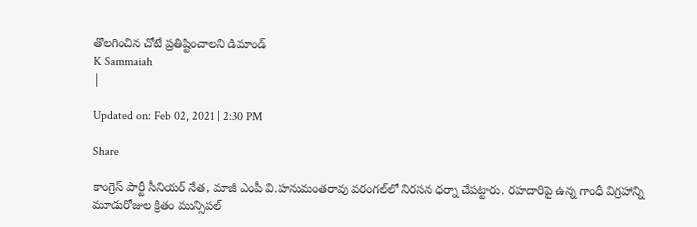తొలగించిన చోటే ప్రతిష్టించాలని డిమాండ్‌
K Sammaiah
|

Updated on: Feb 02, 2021 | 2:30 PM

Share

కాంగ్రెస్‌ పార్టీ సీనియర్‌ నేత, మాజీ ఎంపీ వి.హనుమంతరావు వరంగల్‌లో నిరసన ధర్నా చేపట్టారు. రహదారిపై ఉన్న గాంధీ విగ్రహాన్ని మూడురోజుల క్రితం మున్సిపల్‌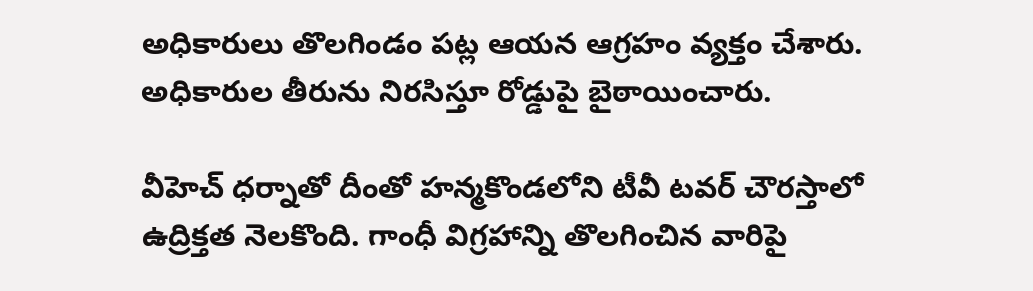అధికారులు తొలగిండం పట్ల ఆయన ఆగ్రహం వ్యక్తం చేశారు. అధికారుల తీరును నిరసిస్తూ రోడ్డుపై బైఠాయించారు.

వీహెచ్‌ ధర్నాతో దీంతో హన్మకొండలోని టీవీ టవర్ చౌరస్తాలో ఉద్రిక్తత నెలకొంది. గాంధీ విగ్రహాన్ని తొలగించిన వారిపై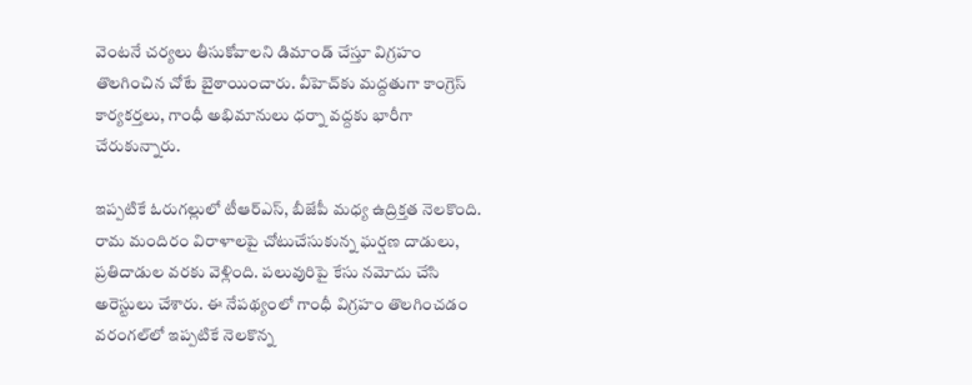వెంటనే చర్యలు తీసుకోవాలని డిమాండ్ చేస్తూ విగ్రహం తొలగించిన చోటే బైఠాయించారు. వీహెచ్‌కు మద్దతుగా కాంగ్రెస్‌ కార్యకర్తలు, గాంధీ అభిమానులు ధర్నా వద్దకు భారీగా చేరుకున్నారు.

ఇప్పటికే ఓరుగల్లులో టీఆర్‌ఎస్‌, బీజేపీ మధ్య ఉద్రిక్తత నెలకొంది. రామ మందిరం విరాళాలపై చోటుచేసుకున్న ఘర్షణ దాడులు, ప్రతిదాడుల వరకు వెళ్లింది. పలువురిపై కేసు నమోదు చేసి అరెస్టులు చేశారు. ఈ నేపథ్యంలో గాంధీ విగ్రహం తొలగించడం వరంగల్‌లో ఇప్పటికే నెలకొన్న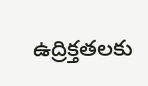ఉద్రిక్తతలకు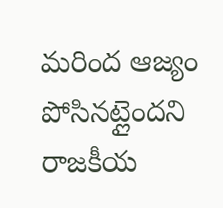మరింద ఆజ్యం పోసినట్లైందని రాజకీయ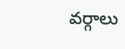వర్గాలు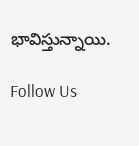భావిస్తున్నాయి.

Follow Us